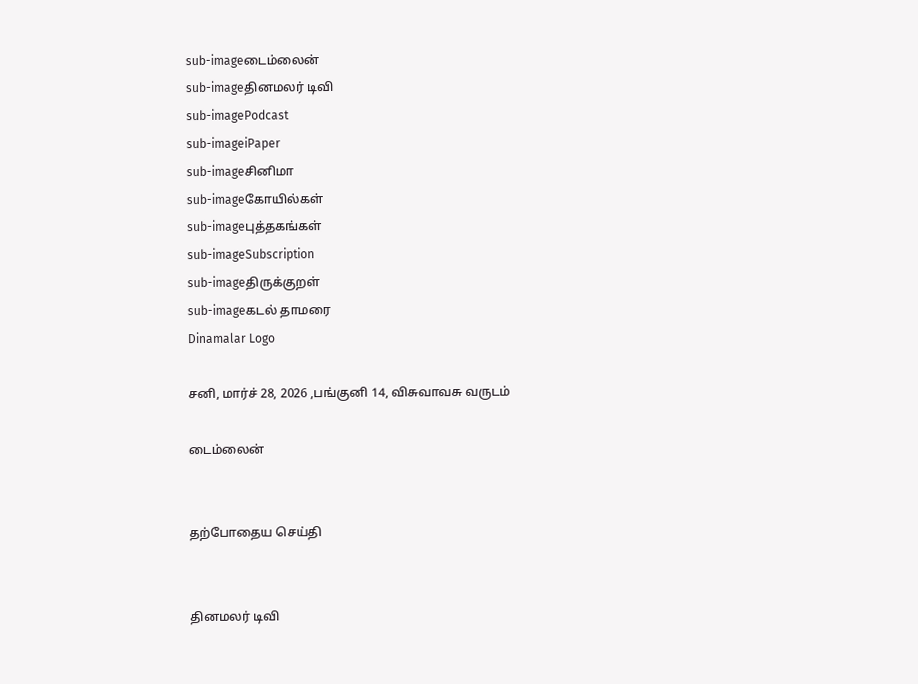sub-imageடைம்லைன்
sub-imageதினமலர் டிவி
sub-imagePodcast
sub-imageiPaper
sub-imageசினிமா
sub-imageகோயில்கள்
sub-imageபுத்தகங்கள்
sub-imageSubscription
sub-imageதிருக்குறள்
sub-imageகடல் தாமரை
Dinamalar Logo

சனி, மார்ச் 28, 2026 ,பங்குனி 14, விசுவாவசு வருடம்

டைம்லைன்


தற்போதைய செய்தி


தினமலர் டிவி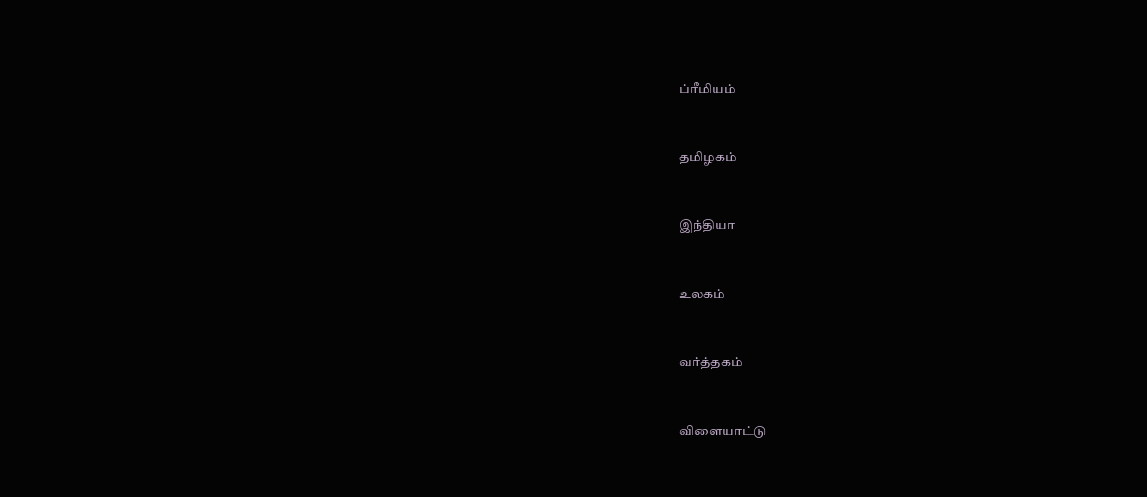ப்ரீமியம்


தமிழகம்


இந்தியா


உலகம்


வர்த்தகம்


விளையாட்டு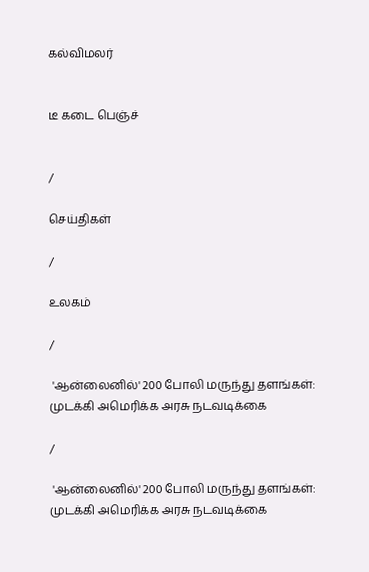கல்விமலர்


டீ கடை பெஞ்ச்


/

செய்திகள்

/

உலகம்

/

 'ஆன்லைனில்' 200 போலி மருந்து தளங்கள்: முடக்கி அமெரிக்க அரசு நடவடிக்கை

/

 'ஆன்லைனில்' 200 போலி மருந்து தளங்கள்: முடக்கி அமெரிக்க அரசு நடவடிக்கை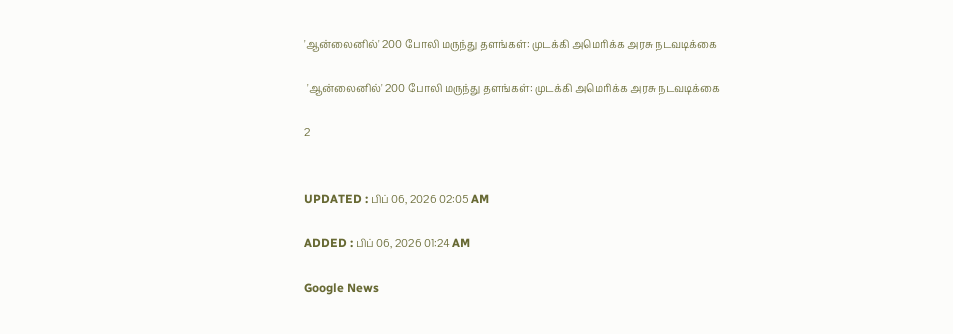'ஆன்லைனில்' 200 போலி மருந்து தளங்கள்: முடக்கி அமெரிக்க அரசு நடவடிக்கை

 'ஆன்லைனில்' 200 போலி மருந்து தளங்கள்: முடக்கி அமெரிக்க அரசு நடவடிக்கை

2


UPDATED : பிப் 06, 2026 02:05 AM

ADDED : பிப் 06, 2026 01:24 AM

Google News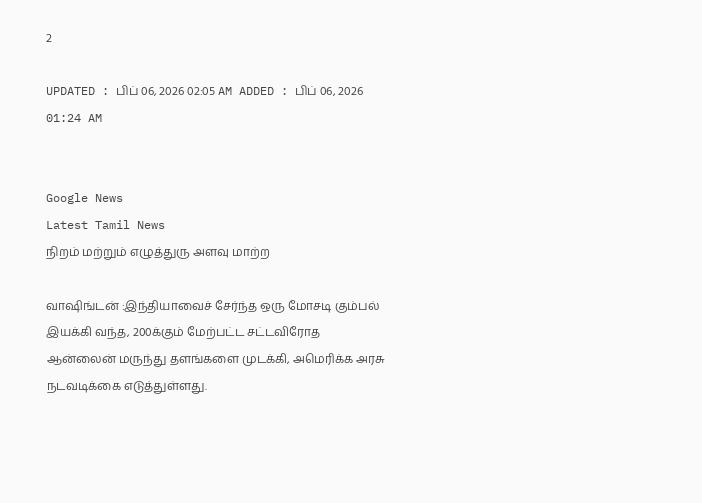2

UPDATED : பிப் 06, 2026 02:05 AM ADDED : பிப் 06, 2026 01:24 AM


Google News
Latest Tamil News
நிறம் மற்றும் எழுத்துரு அளவு மாற்ற

வாஷிங்டன் :இந்தியாவைச் சேர்ந்த ஒரு மோசடி கும்பல் இயக்கி வந்த, 200க்கும் மேற்பட்ட சட்டவிரோத ஆன்லைன் மருந்து தளங்களை முடக்கி, அமெரிக்க அரசு நடவடிக்கை எடுத்துள்ளது.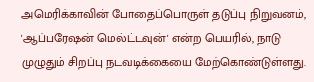அமெரிக்காவின் போதைப்பொருள் தடுப்பு நிறுவனம், 'ஆப்பரேஷன் மெல்ட்டவுன்' என்ற பெயரில், நாடு முழுதும் சிறப்பு நடவடிக்கையை மேற்கொண்டுள்ளது.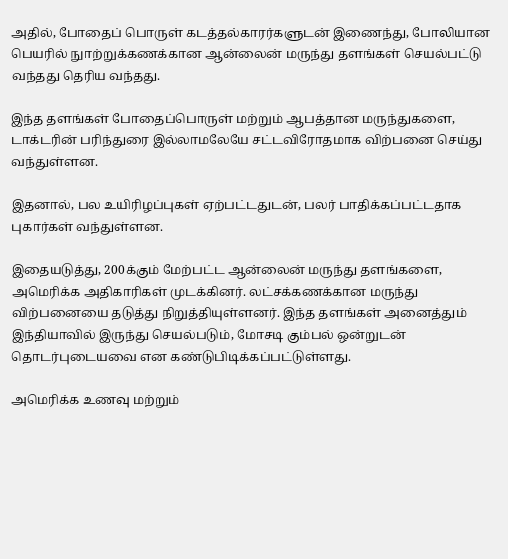அதில், போதைப் பொருள் கடத்தல்காரர்களுடன் இணைந்து, போலியான பெயரில் நுாற்றுக்கணக்கான ஆன்லைன் மருந்து தளங்கள் செயல்பட்டு வந்தது தெரிய வந்தது.

இந்த தளங்கள் போதைப்பொருள் மற்றும் ஆபத்தான மருந்துகளை, டாக்டரின் பரிந்துரை இல்லாமலேயே சட்டவிரோதமாக விற்பனை செய்து வந்துள்ளன.

இதனால், பல உயிரிழப்புகள் ஏற்பட்டதுடன், பலர் பாதிக்கப்பட்டதாக புகார்கள் வந்துள்ளன.

இதையடுத்து, 200க்கும் மேற்பட்ட ஆன்லைன் மருந்து தளங்களை, அமெரிக்க அதிகாரிகள் முடக்கினர். லட்சக்கணக்கான மருந்து விற்பனையை தடுத்து நிறுத்தியுள்ளனர். இந்த தளங்கள் அனைத்தும் இந்தியாவில் இருந்து செயல்படும், மோசடி கும்பல் ஒன்றுடன் தொடர்புடையவை என கண்டுபிடிக்கப்பட்டுள்ளது.

அமெரிக்க உணவு மற்றும்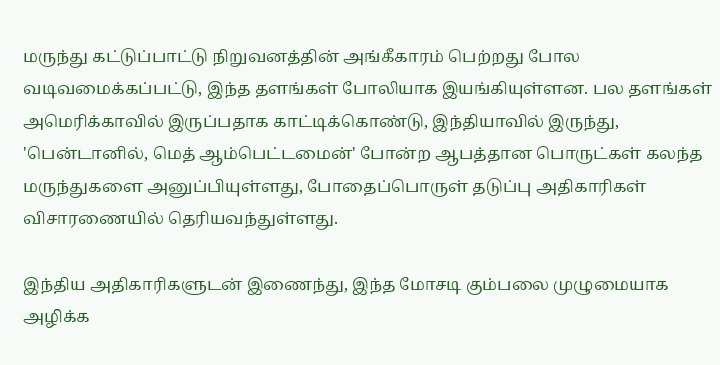மருந்து கட்டுப்பாட்டு நிறுவனத்தின் அங்கீகாரம் பெற்றது போல வடிவமைக்கப்பட்டு, இந்த தளங்கள் போலியாக இயங்கியுள்ளன. பல தளங்கள் அமெரிக்காவில் இருப்பதாக காட்டிக்கொண்டு, இந்தியாவில் இருந்து, 'பென்டானில், மெத் ஆம்பெட்டமைன்' போன்ற ஆபத்தான பொருட்கள் கலந்த மருந்துகளை அனுப்பியுள்ளது, போதைப்பொருள் தடுப்பு அதிகாரிகள் விசாரணையில் தெரியவந்துள்ளது.

இந்திய அதிகாரிகளுடன் இணைந்து, இந்த மோசடி கும்பலை முழுமையாக அழிக்க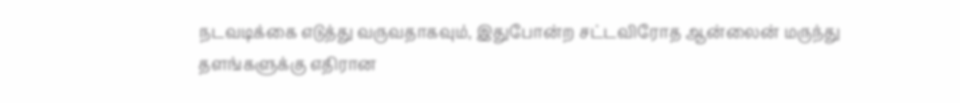நடவடிக்கை எடுத்து வருவதாகவும், இதுபோன்ற சட்டவிரோத ஆன்லைன் மருந்து தளங்களுக்கு எதிரான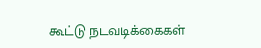கூட்டு நடவடிக்கைகள்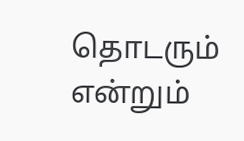தொடரும் என்றும்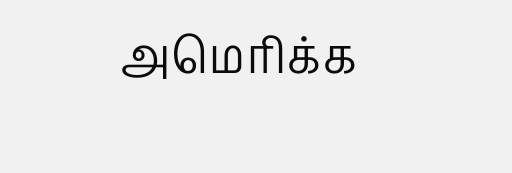அமெரிக்க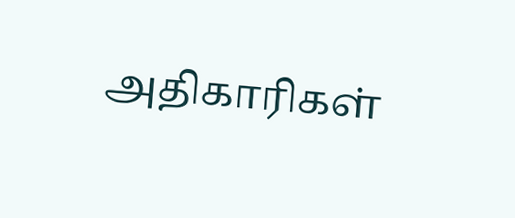அதிகாரிகள்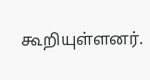கூறியுள்ளனர்.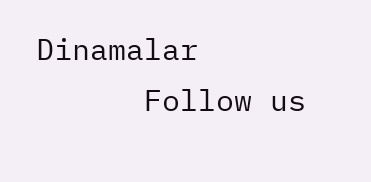Dinamalar
      Follow us